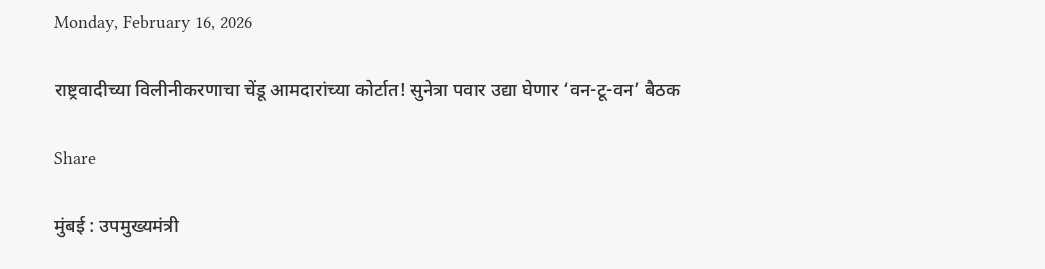Monday, February 16, 2026

राष्ट्रवादीच्या विलीनीकरणाचा चेंडू आमदारांच्या कोर्टात! सुनेत्रा पवार उद्या घेणार ‘वन-टू-वन’ बैठक

Share

मुंबई : उपमुख्यमंत्री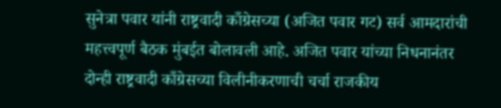सुनेत्रा पवार यांनी राष्ट्रवादी काँग्रेसच्या (अजित पवार गट) सर्व आमदारांची महत्त्वपूर्ण बैठक मुंबईत बोलावली आहे. अजित पवार यांच्या निधनानंतर दोन्ही राष्ट्रवादी काँग्रेसच्या विलीनीकरणाची चर्चा राजकीय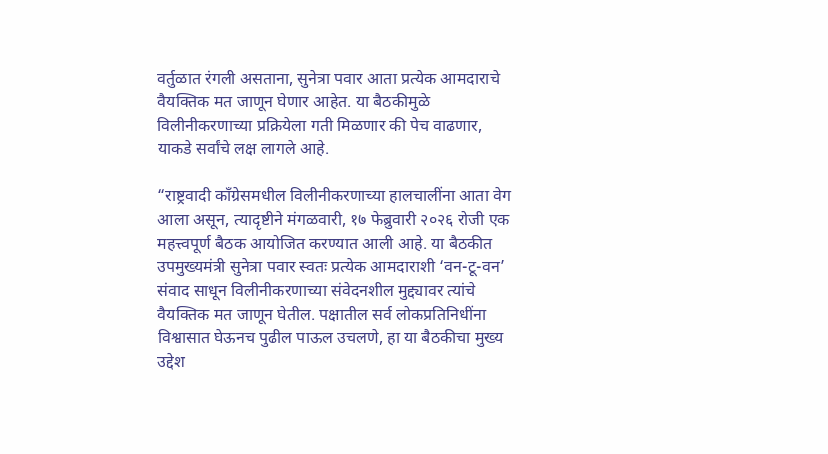वर्तुळात रंगली असताना, सुनेत्रा पवार आता प्रत्येक आमदाराचे वैयक्तिक मत जाणून घेणार आहेत. या बैठकीमुळे विलीनीकरणाच्या प्रक्रियेला गती मिळणार की पेच वाढणार, याकडे सर्वांचे लक्ष लागले आहे.

“राष्ट्रवादी काँग्रेसमधील विलीनीकरणाच्या हालचालींना आता वेग आला असून, त्यादृष्टीने मंगळवारी, १७ फेब्रुवारी २०२६ रोजी एक महत्त्वपूर्ण बैठक आयोजित करण्यात आली आहे. या बैठकीत उपमुख्यमंत्री सुनेत्रा पवार स्वतः प्रत्येक आमदाराशी ‘वन-टू-वन’ संवाद साधून विलीनीकरणाच्या संवेदनशील मुद्द्यावर त्यांचे वैयक्तिक मत जाणून घेतील. पक्षातील सर्व लोकप्रतिनिधींना विश्वासात घेऊनच पुढील पाऊल उचलणे, हा या बैठकीचा मुख्य उद्देश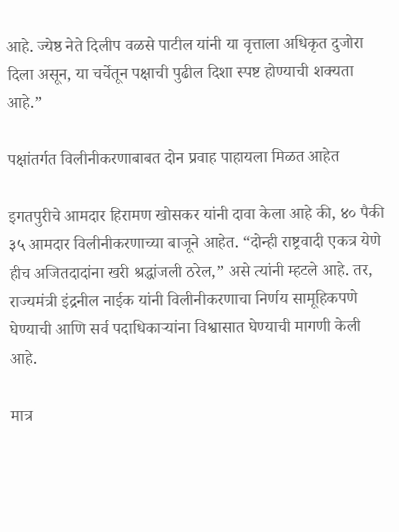आहे. ज्येष्ठ नेते दिलीप वळसे पाटील यांनी या वृत्ताला अधिकृत दुजोरा दिला असून, या चर्चेतून पक्षाची पुढील दिशा स्पष्ट होण्याची शक्यता आहे.”

पक्षांतर्गत विलीनीकरणाबाबत दोन प्रवाह पाहायला मिळत आहेत

इगतपुरीचे आमदार हिरामण खोसकर यांनी दावा केला आहे की, ४० पैकी ३५ आमदार विलीनीकरणाच्या बाजूने आहेत. “दोन्ही राष्ट्रवादी एकत्र येणे हीच अजितदादांना खरी श्रद्धांजली ठरेल,” असे त्यांनी म्हटले आहे. तर, राज्यमंत्री इंद्रनील नाईक यांनी विलीनीकरणाचा निर्णय सामूहिकपणे घेण्याची आणि सर्व पदाधिकाऱ्यांना विश्वासात घेण्याची मागणी केली आहे.

मात्र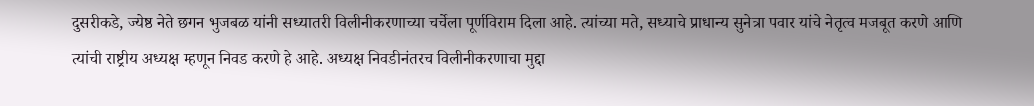दुसरीकडे, ज्येष्ठ नेते छगन भुजबळ यांनी सध्यातरी विलीनीकरणाच्या चर्चेला पूर्णविराम दिला आहे. त्यांच्या मते, सध्याचे प्राधान्य सुनेत्रा पवार यांचे नेतृत्व मजबूत करणे आणि त्यांची राष्ट्रीय अध्यक्ष म्हणून निवड करणे हे आहे. अध्यक्ष निवडीनंतरच विलीनीकरणाचा मुद्दा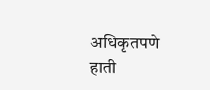अधिकृतपणे हाती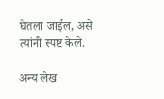घेतला जाईल, असे त्यांनी स्पष्ट केले.

अन्य लेख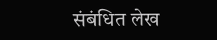संबंधित लेख